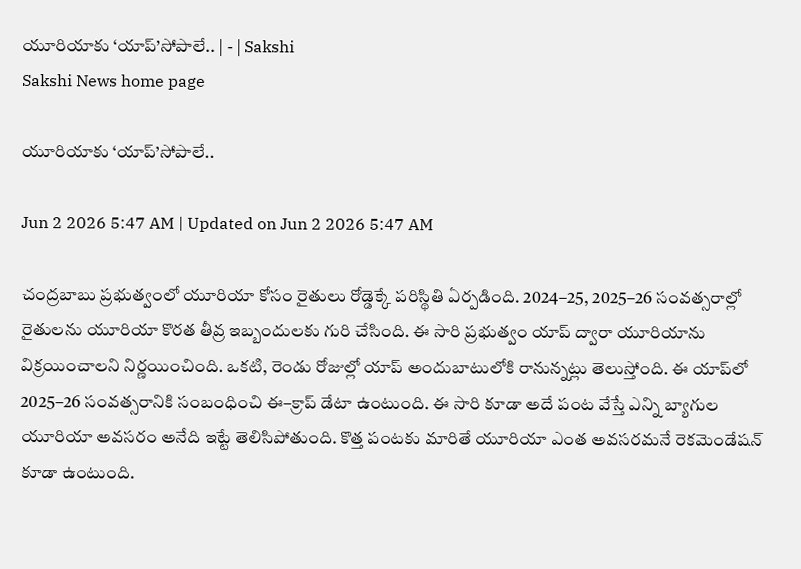యూరియాకు ‘యాప్‌’సోపాలే.. | - | Sakshi
Sakshi News home page

యూరియాకు ‘యాప్‌’సోపాలే..

Jun 2 2026 5:47 AM | Updated on Jun 2 2026 5:47 AM

చంద్రబాబు ప్రభుత్వంలో యూరియా కోసం రైతులు రోడ్డెక్కే పరిస్థితి ఏర్పడింది. 2024–25, 2025–26 సంవత్సరాల్లో రైతులను యూరియా కొరత తీవ్ర ఇబ్బందులకు గురి చేసింది. ఈ సారి ప్రభుత్వం యాప్‌ ద్వారా యూరియాను విక్రయించాలని నిర్ణయించింది. ఒకటి, రెండు రోజుల్లో యాప్‌ అందుబాటులోకి రానున్నట్లు తెలుస్తోంది. ఈ యాప్‌లో 2025–26 సంవత్సరానికి సంబంధించి ఈ–క్రాప్‌ డేటా ఉంటుంది. ఈ సారి కూడా అదే పంట వేస్తే ఎన్ని బ్యాగుల యూరియా అవసరం అనేది ఇట్టే తెలిసిపోతుంది. కొత్త పంటకు మారితే యూరియా ఎంత అవసరమనే రెకమెండేషన్‌ కూడా ఉంటుంది.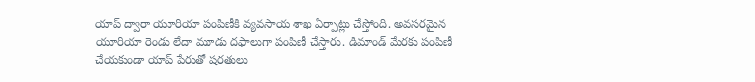యాప్‌ ద్వారా యూరియా పంపిణీకి వ్యవసాయ శాఖ ఏర్పాట్లు చేస్తోంది. అవసరమైన యూరియా రెండు లేదా మూడు దఫాలుగా పంపిణీ చేస్తారు. డిమాండ్‌ మేరకు పంపిణీ చేయకుండా యాప్‌ పేరుతో షరతులు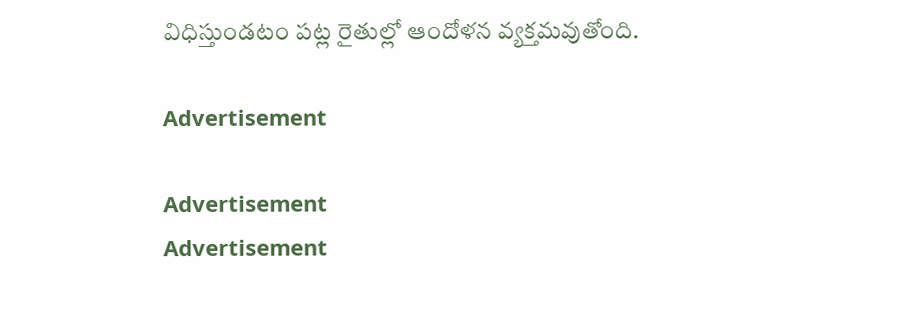విధిస్తుండటం పట్ల రైతుల్లో ఆందోళన వ్యక్తమవుతోంది.

Advertisement

Advertisement
Advertisement